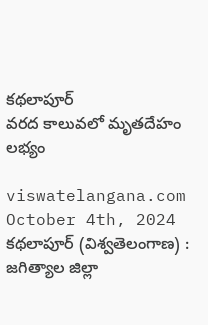కథలాపూర్
వరద కాలువలో మృతదేహం లభ్యం

viswatelangana.com
October 4th, 2024
కథలాపూర్ (విశ్వతెలంగాణ) :
జగిత్యాల జిల్లా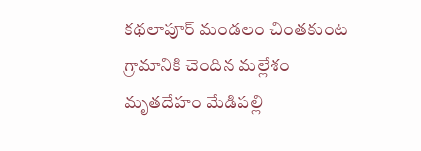కథలాపూర్ మండలం చింతకుంట గ్రామానికి చెందిన మల్లేశం మృతదేహం మేడిపల్లి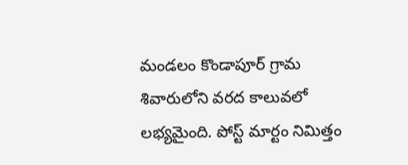మండలం కొండాపూర్ గ్రామ శివారులోని వరద కాలువలో లభ్యమైంది. పోస్ట్ మార్టం నిమిత్తం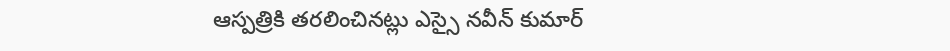ఆస్పత్రికి తరలించినట్లు ఎస్సై నవీన్ కుమార్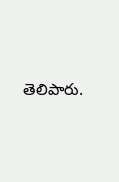తెలిపారు.